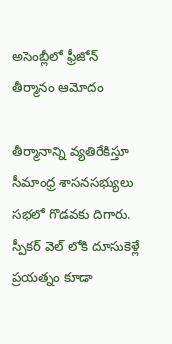అసెంబ్లీలో ఫ్రీజోన్ తీర్మానం ఆమోదం

తీర్మానాన్ని వ్యతిరేకిస్తూ సీమాంధ్ర శాసనసభ్యులు సభలో గొడవకు దిగారు. స్పీకర్ వెల్ లోకి దూసుకెళ్లే ప్రయత్నం కూడా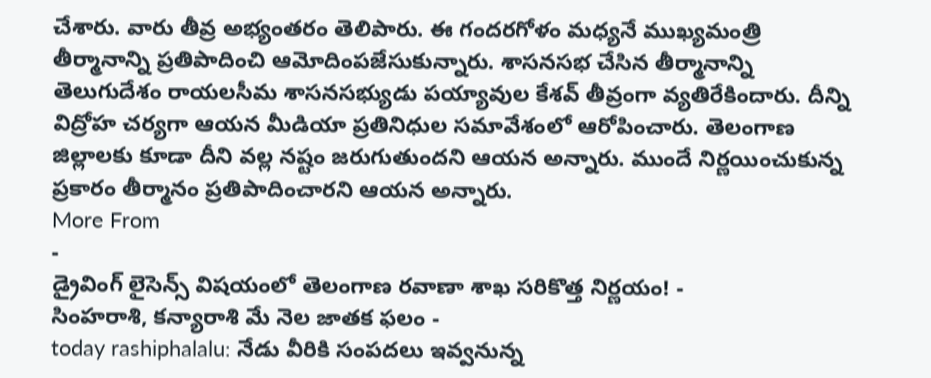చేశారు. వారు తీవ్ర అభ్యంతరం తెలిపారు. ఈ గందరగోళం మధ్యనే ముఖ్యమంత్రి తీర్మానాన్ని ప్రతిపాదించి ఆమోదింపజేసుకున్నారు. శాసనసభ చేసిన తీర్మానాన్ని తెలుగుదేశం రాయలసీమ శాసనసభ్యుడు పయ్యావుల కేశవ్ తీవ్రంగా వ్యతిరేకిందారు. దీన్ని విద్రోహ చర్యగా ఆయన మీడియా ప్రతినిధుల సమావేశంలో ఆరోపించారు. తెలంగాణ జిల్లాలకు కూడా దీని వల్ల నష్టం జరుగుతుందని ఆయన అన్నారు. ముందే నిర్ణయించుకున్న ప్రకారం తీర్మానం ప్రతిపాదించారని ఆయన అన్నారు.
More From
-
డ్రైవింగ్ లైసెన్స్ విషయంలో తెలంగాణ రవాణా శాఖ సరికొత్త నిర్ణయం! -
సింహరాశి, కన్యారాశి మే నెల జాతక ఫలం -
today rashiphalalu: నేడు వీరికి సంపదలు ఇవ్వనున్న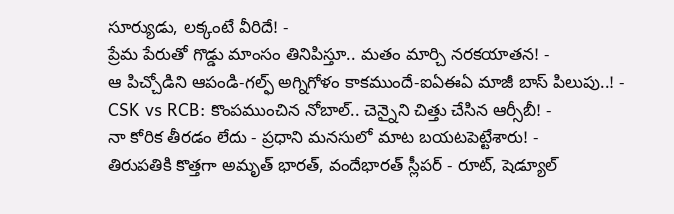సూర్యుడు, లక్కంటే వీరిదే! -
ప్రేమ పేరుతో గొడ్డు మాంసం తినిపిస్తూ.. మతం మార్చి నరకయాతన! -
ఆ పిచ్చోడిని ఆపండి-గల్ఫ్ అగ్నిగోళం కాకముందే-ఐఏఈఏ మాజీ బాస్ పిలుపు..! -
CSK vs RCB: కొంపముంచిన నోబాల్.. చెన్నైని చిత్తు చేసిన ఆర్సీబీ! -
నా కోరిక తీరడం లేదు - ప్రధాని మనసులో మాట బయటపెట్టేశారు! -
తిరుపతికి కొత్తగా అమృత్ భారత్, వందేభారత్ స్లీపర్ - రూట్, షెడ్యూల్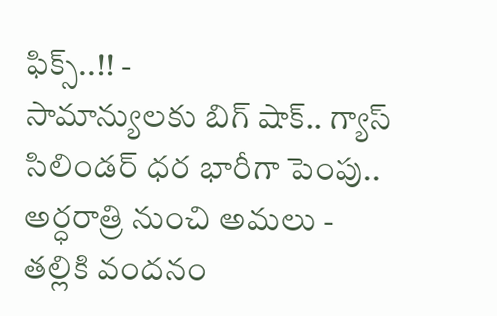ఫిక్స్..!! -
సామాన్యులకు బిగ్ షాక్.. గ్యాస్ సిలిండర్ ధర భారీగా పెంపు.. అర్ధరాత్రి నుంచి అమలు -
తల్లికి వందనం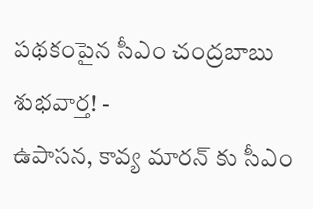పథకంపైన సీఎం చంద్రబాబు శుభవార్త! -
ఉపాసన, కావ్య మారన్ కు సీఎం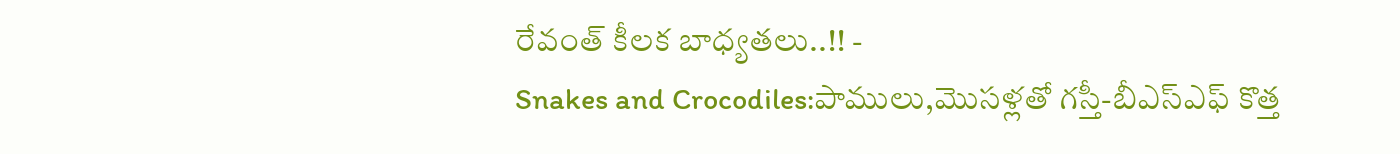రేవంత్ కీలక బాధ్యతలు..!! -
Snakes and Crocodiles:పాములు,మొసళ్లతో గస్తీ-బీఎస్ఎఫ్ కొత్త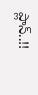ప్లాన్..!!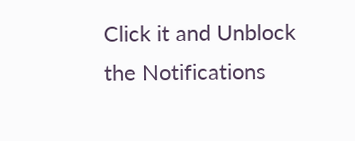Click it and Unblock the Notifications